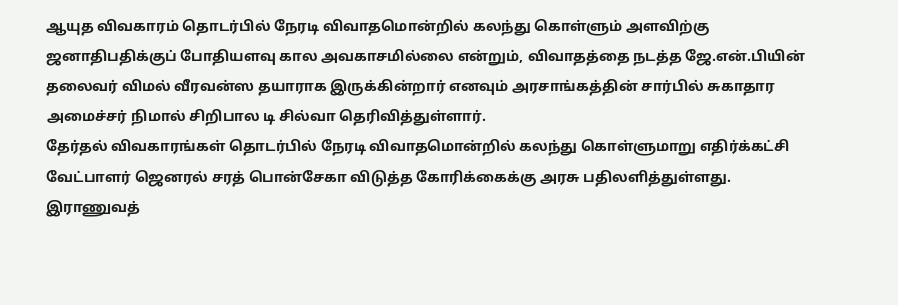ஆயுத விவகாரம் தொடர்பில் நேரடி விவாதமொன்றில் கலந்து கொள்ளும் அளவிற்கு ஜனாதிபதிக்குப் போதியளவு கால அவகாசமில்லை என்றும், விவாதத்தை நடத்த ஜே.என்.பியின் தலைவர் விமல் வீரவன்ஸ தயாராக இருக்கின்றார் எனவும் அரசாங்கத்தின் சார்பில் சுகாதார அமைச்சர் நிமால் சிறிபால டி சில்வா தெரிவித்துள்ளார்.
தேர்தல் விவகாரங்கள் தொடர்பில் நேரடி விவாதமொன்றில் கலந்து கொள்ளுமாறு எதிர்க்கட்சி வேட்பாளர் ஜெனரல் சரத் பொன்சேகா விடுத்த கோரிக்கைக்கு அரசு பதிலளித்துள்ளது.
இராணுவத்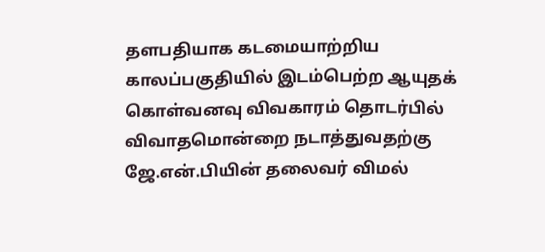தளபதியாக கடமையாற்றிய காலப்பகுதியில் இடம்பெற்ற ஆயுதக் கொள்வனவு விவகாரம் தொடர்பில் விவாதமொன்றை நடாத்துவதற்கு ஜே.என்.பியின் தலைவர் விமல்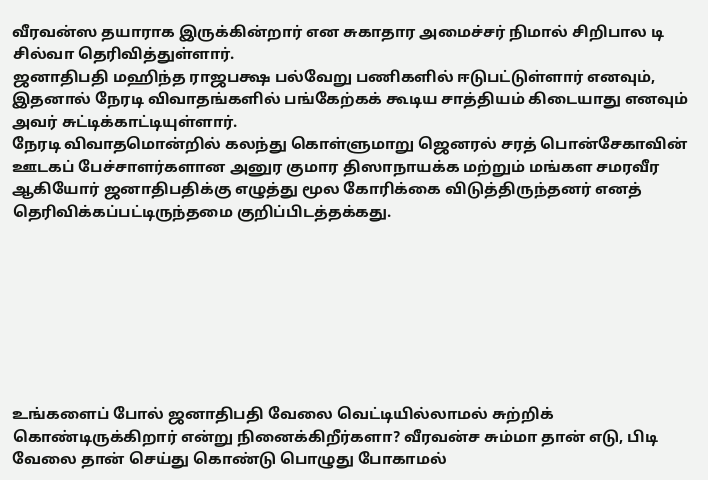வீரவன்ஸ தயாராக இருக்கின்றார் என சுகாதார அமைச்சர் நிமால் சிறிபால டி சில்வா தெரிவித்துள்ளார்.
ஜனாதிபதி மஹிந்த ராஜபக்ஷ பல்வேறு பணிகளில் ஈடுபட்டுள்ளார் எனவும், இதனால் நேரடி விவாதங்களில் பங்கேற்கக் கூடிய சாத்தியம் கிடையாது எனவும் அவர் சுட்டிக்காட்டியுள்ளார்.
நேரடி விவாதமொன்றில் கலந்து கொள்ளுமாறு ஜெனரல் சரத் பொன்சேகாவின் ஊடகப் பேச்சாளர்களான அனுர குமார திஸாநாயக்க மற்றும் மங்கள சமரவீர ஆகியோர் ஜனாதிபதிக்கு எழுத்து மூல கோரிக்கை விடுத்திருந்தனர் எனத் தெரிவிக்கப்பட்டிருந்தமை குறிப்பிடத்தக்கது.








உங்களைப் போல் ஜனாதிபதி வேலை வெட்டியில்லாமல் சுற்றிக் கொண்டிருக்கிறார் என்று நினைக்கிறீர்களா? வீரவன்ச சும்மா தான் எடு, பிடி வேலை தான் செய்து கொண்டு பொழுது போகாமல்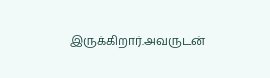இருக்கிறார்.அவருடன்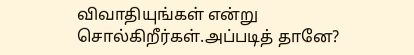விவாதியுங்கள் என்று சொல்கிறீர்கள்.அப்படித் தானே?